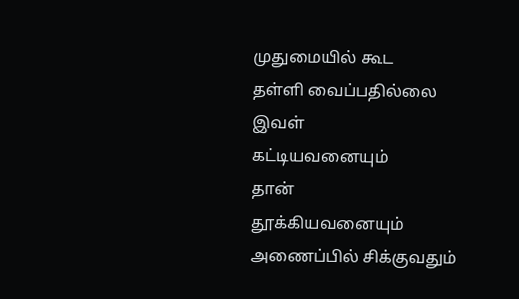முதுமையில் கூட
தள்ளி வைப்பதில்லை
இவள்
கட்டியவனையும்
தான்
தூக்கியவனையும்
அணைப்பில் சிக்குவதும்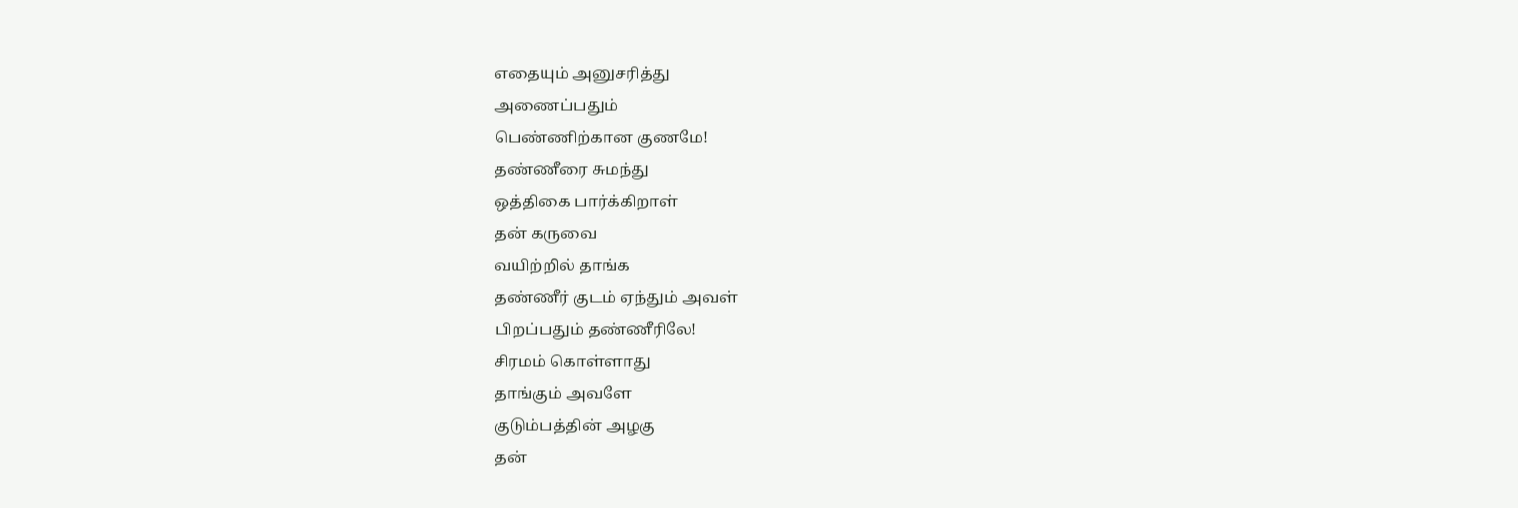எதையும் அனுசரித்து
அணைப்பதும்
பெண்ணிற்கான குணமே!
தண்ணீரை சுமந்து
ஒத்திகை பார்க்கிறாள்
தன் கருவை
வயிற்றில் தாங்க
தண்ணீர் குடம் ஏந்தும் அவள்
பிறப்பதும் தண்ணீரிலே!
சிரமம் கொள்ளாது
தாங்கும் அவளே
குடும்பத்தின் அழகு
தன்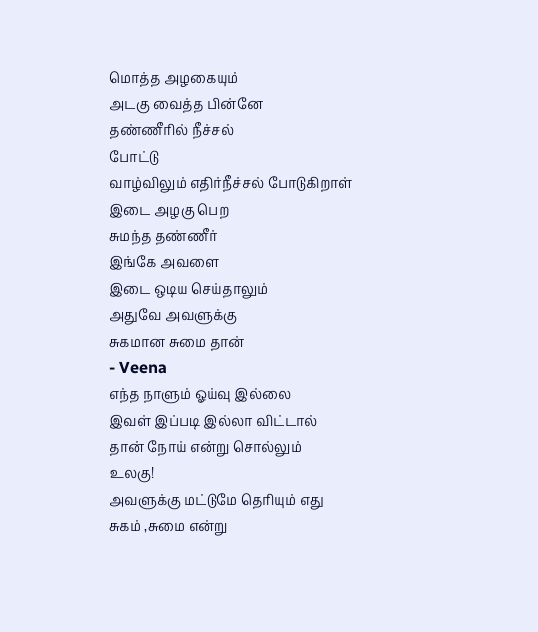மொத்த அழகையும்
அடகு வைத்த பின்னே
தண்ணீரில் நீச்சல்
போட்டு
வாழ்விலும் எதிர்நீச்சல் போடுகிறாள்
இடை அழகு பெற
சுமந்த தண்ணீர்
இங்கே அவளை
இடை ஒடிய செய்தாலும்
அதுவே அவளுக்கு
சுகமான சுமை தான்
- Veena
எந்த நாளும் ஓய்வு இல்லை
இவள் இப்படி இல்லா விட்டால்
தான் நோய் என்று சொல்லும்
உலகு!
அவளுக்கு மட்டுமே தெரியும் எது
சுகம் ,சுமை என்று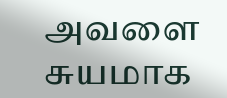அவளை
சுயமாக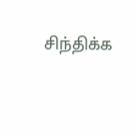சிந்திக்க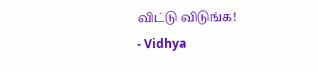விட்டு விடுங்க!
- Vidhya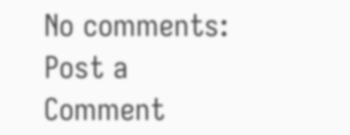No comments:
Post a Comment